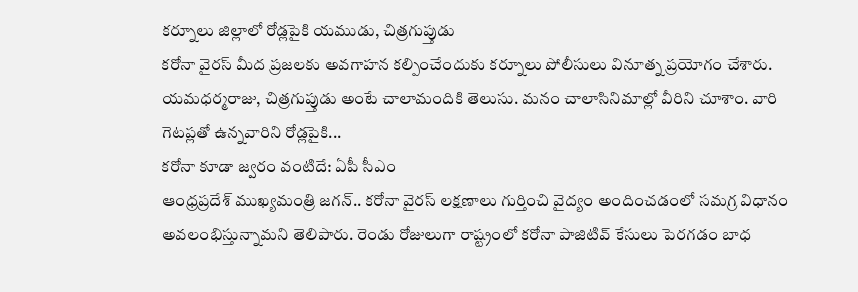కర్నూలు జిల్లాలో రోడ్లపైకి యముడు, చిత్రగుప్తుడు
కరోనా వైరస్ మీద ప్రజలకు అవగాహన కల్పించేందుకు కర్నూలు పోలీసులు వినూత్న ప్రయోగం చేశారు. యమధర్మరాజు, చిత్రగుప్తుడు అంటే చాలామందికి తెలుసు. మనం చాలాసినిమాల్లో వీరిని చూశాం. వారి గెటప్లతో ఉన్నవారిని రోడ్లపైకి...
కరోనా కూడా జ్వరం వంటిదే: ఏపీ సీఎం
ఆంధ్రప్రదేశ్ ముఖ్యమంత్రి జగన్.. కరోనా వైరస్ లక్షణాలు గుర్తించి వైద్యం అందించడంలో సమగ్ర విధానం అవలంభిస్తున్నామని తెలిపారు. రెండు రోజులుగా రాష్ట్రంలో కరోనా పాజిటివ్ కేసులు పెరగడం బాధ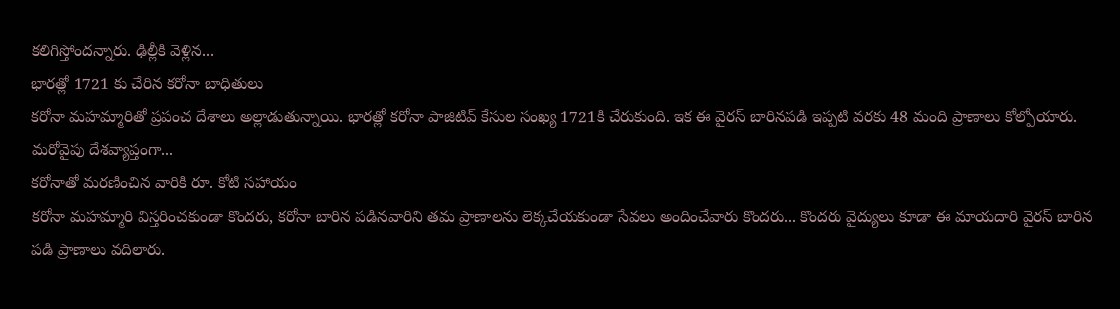కలిగిస్తోందన్నారు. ఢిల్లీకి వెళ్లిన...
భారత్లో 1721 కు చేరిన కరోనా బాధితులు
కరోనా మహమ్మారితో ప్రపంచ దేశాలు అల్లాడుతున్నాయి. భారత్లో కరోనా పాజిటివ్ కేసుల సంఖ్య 1721కి చేరుకుంది. ఇక ఈ వైరస్ బారినపడి ఇప్పటి వరకు 48 మంది ప్రాణాలు కోల్పోయారు. మరోవైపు దేశవ్యాప్తంగా...
కరోనాతో మరణించిన వారికి రూ. కోటి సహాయం
కరోనా మహమ్మారి విస్తరించకుండా కొందరు, కరోనా బారిన పడినవారిని తమ ప్రాణాలను లెక్కచేయకుండా సేవలు అందించేవారు కొందరు... కొందరు వైద్యులు కూడా ఈ మాయదారి వైరస్ బారిన పడి ప్రాణాలు వదిలారు.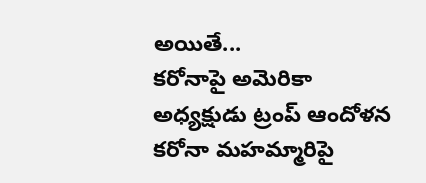అయితే...
కరోనాపై అమెరికా అధ్యక్షుడు ట్రంప్ ఆందోళన
కరోనా మహమ్మారిపై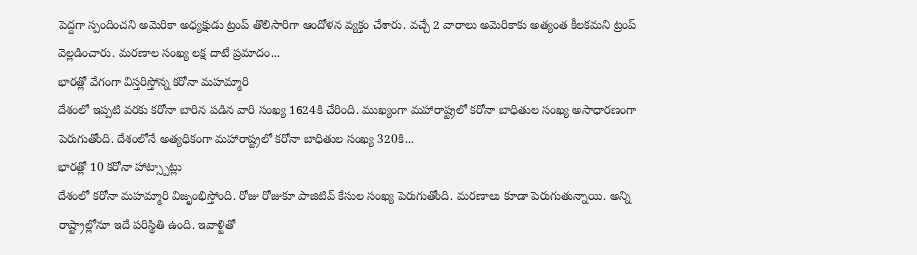పెద్దగా స్పందించని అమెరికా అధ్యక్షుడు ట్రంప్ తొలిసారిగా ఆందోళన వ్యక్తం చేశారు. వచ్చే 2 వారాలు అమెరికాకు అత్యంత కీలకమని ట్రంప్ వెల్లడించారు. మరణాల సంఖ్య లక్ష దాటే ప్రమాదం...
భారత్లో వేగంగా విస్తరిస్తోన్న కరోనా మహమ్మారి
దేశంలో ఇప్పటి వరకు కరోనా బారిన పడిన వారి సంఖ్య 1624కి చేరింది. ముఖ్యంగా మహారాష్ట్రలో కరోనా బాధితుల సంఖ్య అసాధారణంగా పెరుగుతోంది. దేశంలోనే అత్యధికంగా మహారాష్ట్రలో కరోనా బాధితుల సంఖ్య 320కి...
భారత్లో 10 కరోనా హాట్స్పాట్లు
దేశంలో కరోనా మహమ్మారి విజృంభిస్తోంది. రోజు రోజుకూ పాజిటివ్ కేసుల సంఖ్య పెరుగుతోంది. మరణాలు కూడా పెరుగుతున్నాయి. అన్ని రాష్ట్రాల్లోనూ ఇదే పరిస్థితి ఉంది. ఇవాళ్టితో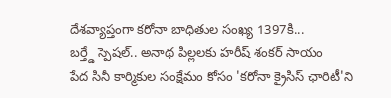దేశవ్యాప్తంగా కరోనా బాధితుల సంఖ్య 1397కి...
బర్త్డే స్పెషల్.. అనాథ పిల్లలకు హరీష్ శంకర్ సాయం
పేద సినీ కార్మికుల సంక్షేమం కోసం 'కరోనా క్రైసిస్ ఛారిటీ'ని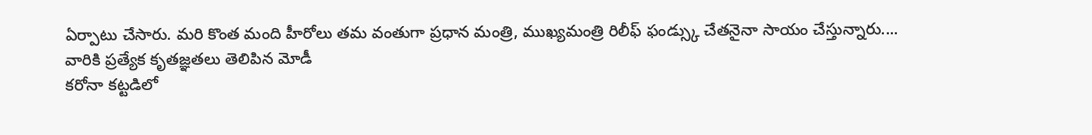ఏర్పాటు చేసారు. మరి కొంత మంది హీరోలు తమ వంతుగా ప్రధాన మంత్రి, ముఖ్యమంత్రి రిలీఫ్ ఫండ్స్కు చేతనైనా సాయం చేస్తున్నారు....
వారికి ప్రత్యేక కృతజ్ఞతలు తెలిపిన మోడీ
కరోనా కట్టడిలో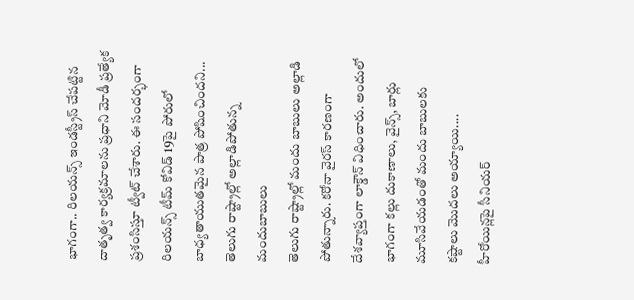భాగంగా.. రిలయన్స్ ఇండస్ట్రీస్ చేపట్టిన దాతృత్వ కార్యక్రమాలను ప్రధాని మోడీ ప్రత్యేక ప్రశంసిస్తూ ట్వీట్ చేశారు. ఈ సందర్భంగా రిలయన్స్ టీమ్ కోవిడ్ 19పై పోరులో బాధ్యతాయుతమైన పాత్ర పోషించిందని...
తెలుగు రాష్ట్రాల్లో అల్లాడిపోతున్న మందుబాబులు
తెలుగు రాష్ట్రాల్లో మందు బాబులు అల్లాడి పోతున్నారు. కరోనా వైరస్ కారణంగా దేశవ్యాప్తంగా లాక్డౌన్ విధించారు. అందులో భాగంగా కల్లు దుకాణాలు, వైన్స్, బార్లు మూసివేయడంతో మందు బాబులకు కష్టాలు మొదలు అయ్యాయి....
హీరోయిన్లపై సీనియర్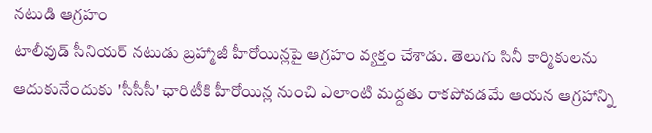నటుడి ఆగ్రహం
టాలీవుడ్ సీనియర్ నటుడు బ్రహ్మాజీ హీరోయిన్లపై ఆగ్రహం వ్యక్తం చేశాడు. తెలుగు సినీ కార్మికులను ఆదుకునేందుకు 'సీసీసీ' ఛారిటీకి హీరోయిన్ల నుంచి ఎలాంటి మద్దతు రాకపోవడమే ఆయన ఆగ్రహాన్ని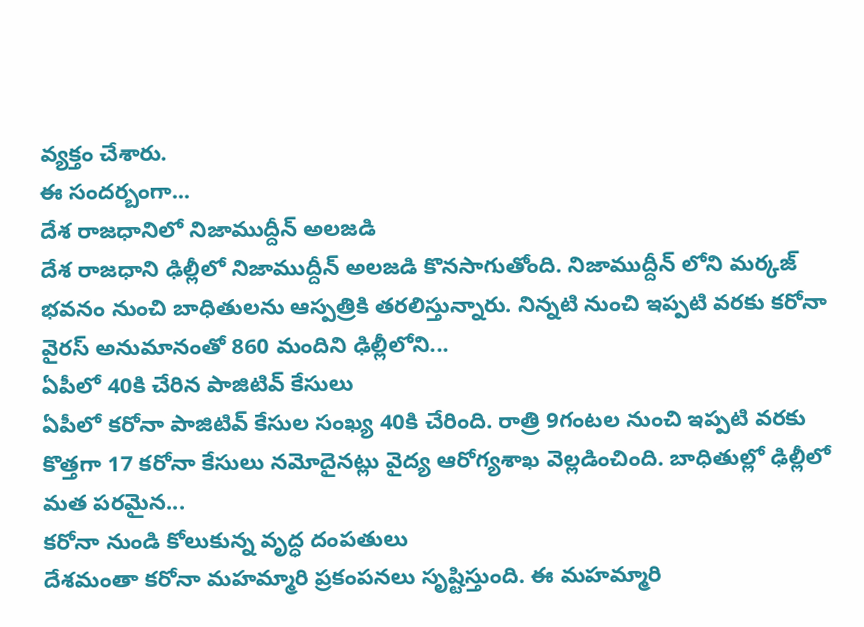వ్యక్తం చేశారు.
ఈ సందర్బంగా...
దేశ రాజధానిలో నిజాముద్దీన్ అలజడి
దేశ రాజధాని ఢిల్లీలో నిజాముద్దీన్ అలజడి కొనసాగుతోంది. నిజాముద్దీన్ లోని మర్కజ్ భవనం నుంచి బాధితులను ఆస్పత్రికి తరలిస్తున్నారు. నిన్నటి నుంచి ఇప్పటి వరకు కరోనా వైరస్ అనుమానంతో 860 మందిని ఢిల్లీలోని...
ఏపీలో 40కి చేరిన పాజిటివ్ కేసులు
ఏపీలో కరోనా పాజిటివ్ కేసుల సంఖ్య 40కి చేరింది. రాత్రి 9గంటల నుంచి ఇప్పటి వరకు కొత్తగా 17 కరోనా కేసులు నమోదైనట్లు వైద్య ఆరోగ్యశాఖ వెల్లడించింది. బాధితుల్లో ఢిల్లీలో మత పరమైన...
కరోనా నుండి కోలుకున్న వృద్ధ దంపతులు
దేశమంతా కరోనా మహమ్మారి ప్రకంపనలు సృష్టిస్తుంది. ఈ మహమ్మారి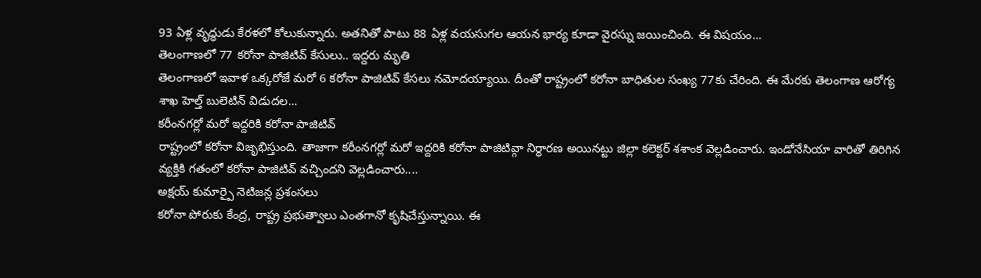93 ఏళ్ల వృద్ధుడు కేరళలో కోలుకున్నారు. అతనితో పాటు 88 ఏళ్ల వయసుగల ఆయన భార్య కూడా వైరస్ను జయించింది. ఈ విషయం...
తెలంగాణలో 77 కరోనా పాజిటివ్ కేసులు.. ఇద్దరు మృతి
తెలంగాణలో ఇవాళ ఒక్కరోజే మరో 6 కరోనా పాజిటివ్ కేసలు నమోదయ్యాయి. దీంతో రాష్ట్రంలో కరోనా బాధితుల సంఖ్య 77కు చేరింది. ఈ మేరకు తెలంగాణ ఆరోగ్య శాఖ హెల్త్ బులెటిన్ విడుదల...
కరీంనగర్లో మరో ఇద్దరికి కరోనా పాజిటివ్
రాష్ట్రంలో కరోనా విజృభిస్తుంది. తాజాగా కరీంనగర్లో మరో ఇద్దరికి కరోనా పాజిటివ్గా నిర్థారణ అయినట్టు జిల్లా కలెక్టర్ శశాంక వెల్లడించారు. ఇండోనేసియా వారితో తిరిగిన వ్యక్తికి గతంలో కరోనా పాజిటివ్ వచ్చిందని వెల్లడించారు....
అక్షయ్ కుమార్పై నెటిజన్ల ప్రశంసలు
కరోనా పోరుకు కేంద్ర, రాష్ట్ర ప్రభుత్వాలు ఎంతగానో కృషిచేస్తున్నాయి. ఈ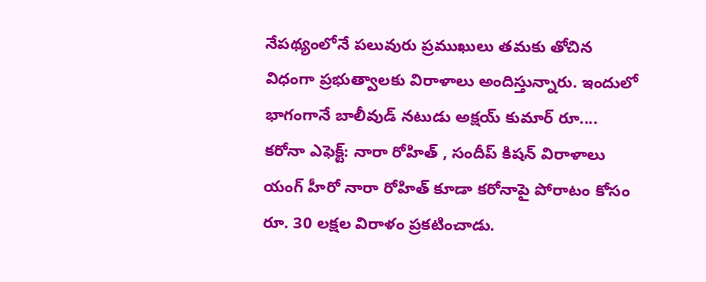నేపథ్యంలోనే పలువురు ప్రముఖులు తమకు తోచిన విధంగా ప్రభుత్వాలకు విరాళాలు అందిస్తున్నారు. ఇందులో భాగంగానే బాలీవుడ్ నటుడు అక్షయ్ కుమార్ రూ....
కరోనా ఎఫెక్ట్: నారా రోహిత్ , సందీప్ కిషన్ విరాళాలు
యంగ్ హీరో నారా రోహిత్ కూడా కరోనాపై పోరాటం కోసం రూ. 30 లక్షల విరాళం ప్రకటించాడు.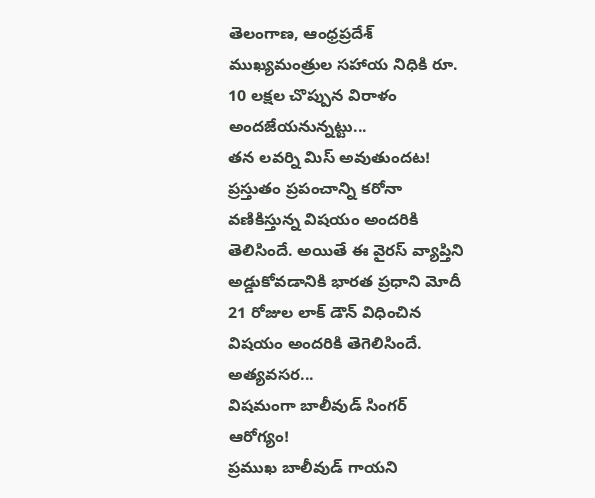తెలంగాణ, ఆంధ్రప్రదేశ్ ముఖ్యమంత్రుల సహాయ నిధికి రూ. 10 లక్షల చొప్పున విరాళం అందజేయనున్నట్టు...
తన లవర్ని మిస్ అవుతుందట!
ప్రస్తుతం ప్రపంచాన్ని కరోనా వణికిస్తున్న విషయం అందరికి తెలిసిందే. అయితే ఈ వైరస్ వ్యాప్తిని అడ్డుకోవడానికి భారత ప్రధాని మోదీ 21 రోజుల లాక్ డౌన్ విధించిన విషయం అందరికి తెగెలిసిందే. అత్యవసర...
విషమంగా బాలీవుడ్ సింగర్ ఆరోగ్యం!
ప్రముఖ బాలీవుడ్ గాయని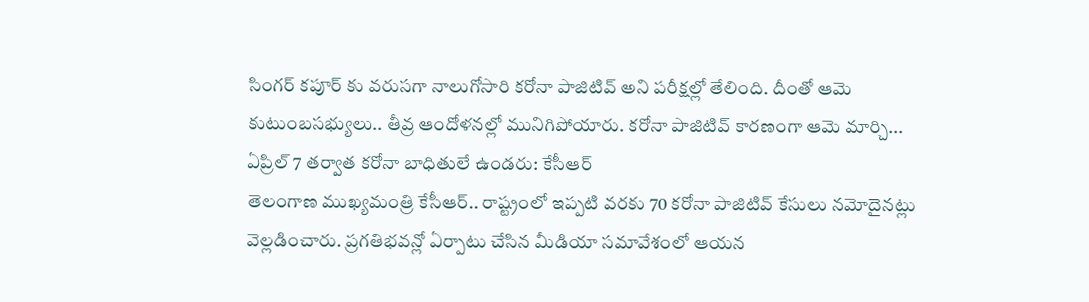సింగర్ కపూర్ కు వరుసగా నాలుగోసారి కరోనా పాజిటివ్ అని పరీక్షల్లో తేలింది. దీంతో ఆమె కుటుంబసభ్యులు.. తీవ్ర ఆందోళనల్లో మునిగిపోయారు. కరోనా పాజిటివ్ కారణంగా ఆమె మార్చి...
ఏప్రిల్ 7 తర్వాత కరోనా బాధితులే ఉండరు: కేసీఆర్
తెలంగాణ ముఖ్యమంత్రి కేసీఆర్.. రాష్ట్రంలో ఇప్పటి వరకు 70 కరోనా పాజిటివ్ కేసులు నమోదైనట్లు వెల్లడించారు. ప్రగతిభవన్లో ఏర్పాటు చేసిన మీడియా సమావేశంలో ఆయన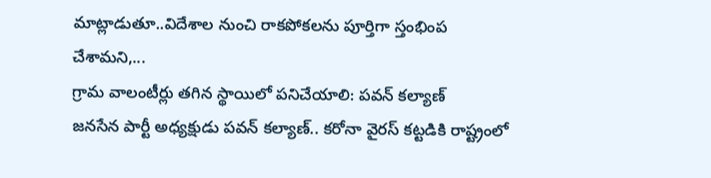మాట్లాడుతూ..విదేశాల నుంచి రాకపోకలను పూర్తిగా స్తంభింప చేశామని,...
గ్రామ వాలంటీర్లు తగిన స్థాయిలో పనిచేయాలి: పవన్ కల్యాణ్
జనసేన పార్టీ అధ్యక్షుడు పవన్ కల్యాణ్.. కరోనా వైరస్ కట్టడికి రాష్ట్రంలో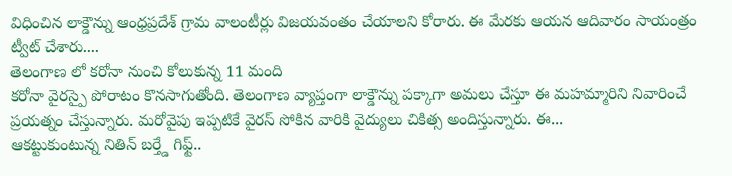విధించిన లాక్డౌన్ను ఆంధ్రప్రదేశ్ గ్రామ వాలంటీర్లు విజయవంతం చేయాలని కోరారు. ఈ మేరకు ఆయన ఆదివారం సాయంత్రం ట్వీట్ చేశారు....
తెలంగాణ లో కరోనా నుంచి కోలుకున్న 11 మంది
కరోనా వైరస్పై పోరాటం కొనసాగుతోంది. తెలంగాణ వ్యాప్తంగా లాక్డౌన్ను పక్కాగా అమలు చేస్తూ ఈ మహమ్మారిని నివారించే ప్రయత్నం చేస్తున్నారు. మరోవైపు ఇప్పటికే వైరస్ సోకిన వారికి వైద్యులు చికిత్స అందిస్తున్నారు. ఈ...
ఆకట్టుకుంటున్న నితిన్ బర్త్డే గిఫ్ట్..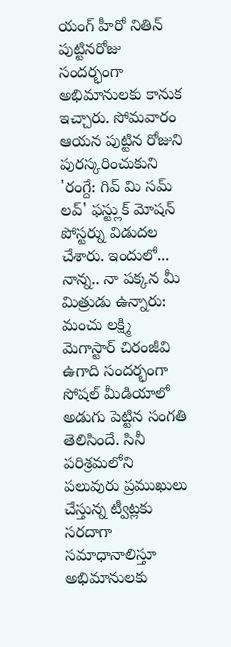యంగ్ హీరో నితిన్ పుట్టినరోజు సందర్భంగా అభిమానులకు కానుక ఇచ్చారు. సోమవారం ఆయన పుట్టిన రోజుని పురస్కరించుకుని 'రంగ్దే: గివ్ మి సమ్ లవ్' ఫస్ట్లుక్ మోషన్ పోస్టర్ను విడుదల చేశారు. ఇందులో...
నాన్న.. నా పక్కన మీ మిత్రుడు ఉన్నారు: మంచు లక్ష్మి
మెగాస్టార్ చిరంజీవి ఉగాది సందర్భంగా సోషల్ మీడియాలో అడుగు పెట్టిన సంగతి తెలిసిందే. సినీ పరిశ్రమలోని పలువురు ప్రముఖులు చేస్తున్న ట్వీట్లకు సరదాగా సమాధానాలిస్తూ అభిమానులకు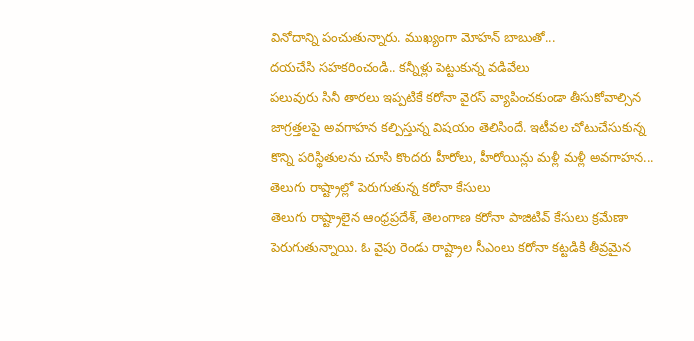వినోదాన్ని పంచుతున్నారు. ముఖ్యంగా మోహన్ బాబుతో...
దయచేసి సహకరించండి.. కన్నీళ్లు పెట్టుకున్న వడివేలు
పలువురు సినీ తారలు ఇప్పటికే కరోనా వైరస్ వ్యాపించకుండా తీసుకోవాల్సిన జాగ్రత్తలపై అవగాహన కల్పిస్తున్న విషయం తెలిసిందే. ఇటీవల చోటుచేసుకున్న కొన్ని పరిస్థితులను చూసి కొందరు హీరోలు, హీరోయిన్లు మళ్లీ మళ్లీ అవగాహన...
తెలుగు రాష్ట్రాల్లో పెరుగుతున్న కరోనా కేసులు
తెలుగు రాష్ట్రాలైన ఆంధ్రప్రదేశ్, తెలంగాణ కరోనా పాజిటివ్ కేసులు క్రమేణా పెరుగుతున్నాయి. ఓ వైపు రెండు రాష్ట్రాల సీఎంలు కరోనా కట్టడికి తీవ్రమైన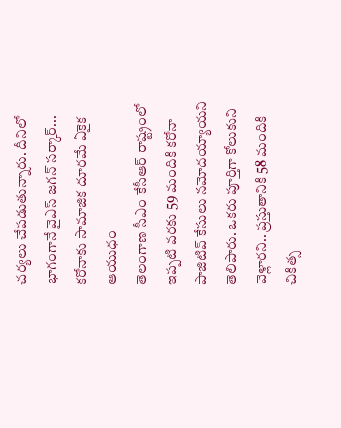చర్యలు చేపడుతున్నారు. దీనిలో భాగంగానే వైఎస్ జగన్ సర్కార్...
కరోనాకు సామాజిక దూరమే ఏకైక ఆయుధం
తెలంగాణ సీఎం కేసీఆర్ రాష్ట్రంలో ఇప్పటి వరకు 59 మందికి కరోనా పాజిటివ్ కేసులు నమోదయ్యాయని తెలిపారు. ఒకరు పూర్తిగా కోలుకుని వెళ్లారని.. ప్రస్తుతానికి 58 మందికి చికిత్స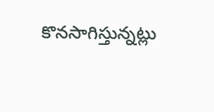కొనసాగిస్తున్నట్లు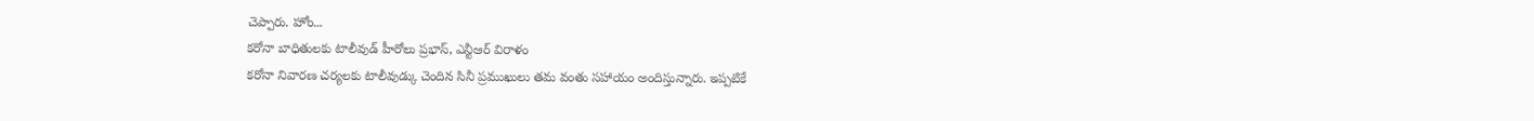చెప్పారు. హోం...
కరోనా బాధితులకు టాలీవుడ్ హీరోలు ప్రభాస్, ఎన్టీఆర్ విరాళం
కరోనా నివారణ చర్యలకు టాలీవుడ్కు చెందిన సినీ ప్రముఖులు తమ వంతు సహాయం అందిస్తున్నారు. ఇప్పటికే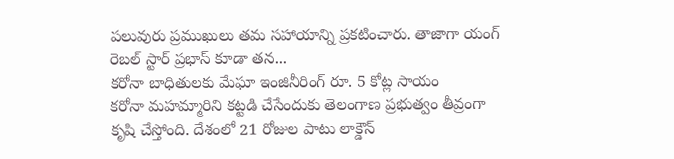పలువురు ప్రముఖులు తమ సహాయాన్ని ప్రకటించారు. తాజాగా యంగ్ రెబల్ స్టార్ ప్రభాస్ కూడా తన...
కరోనా బాధితులకు మేఘా ఇంజినీరింగ్ రూ. 5 కోట్ల సాయం
కరోనా మహమ్మారిని కట్టడి చేసేందుకు తెలంగాణ ప్రభుత్వం తీవ్రంగా కృషి చేస్తోంది. దేశంలో 21 రోజుల పాటు లాక్డౌన్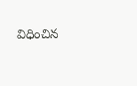విధించిన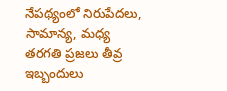నేపథ్యంలో నిరుపేదలు, సామాన్య, మధ్య తరగతి ప్రజలు తీవ్ర ఇబ్బందులు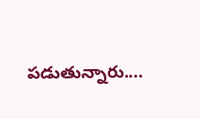పడుతున్నారు....